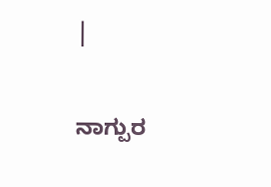|

ನಾಗ್ಪುರ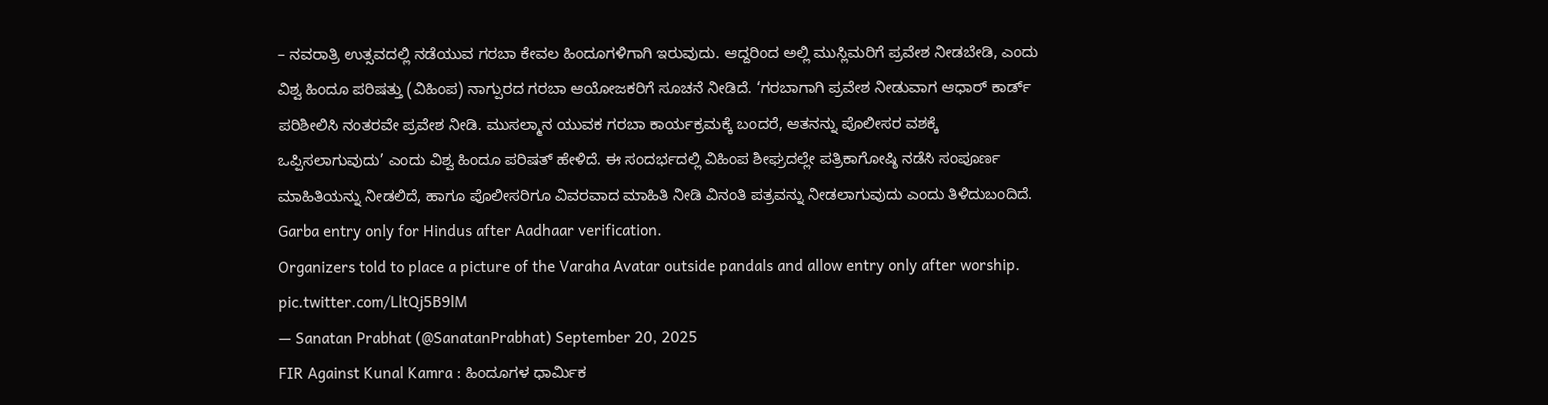– ನವರಾತ್ರಿ ಉತ್ಸವದಲ್ಲಿ ನಡೆಯುವ ಗರಬಾ ಕೇವಲ ಹಿಂದೂಗಳಿಗಾಗಿ ಇರುವುದು. ಆದ್ದರಿಂದ ಅಲ್ಲಿ ಮುಸ್ಲಿಮರಿಗೆ ಪ್ರವೇಶ ನೀಡಬೇಡಿ, ಎಂದು ವಿಶ್ವ ಹಿಂದೂ ಪರಿಷತ್ತು (ವಿಹಿಂಪ) ನಾಗ್ಪುರದ ಗರಬಾ ಆಯೋಜಕರಿಗೆ ಸೂಚನೆ ನೀಡಿದೆ. ‘ಗರಬಾಗಾಗಿ ಪ್ರವೇಶ ನೀಡುವಾಗ ಆಧಾರ್ ಕಾರ್ಡ್ ಪರಿಶೀಲಿಸಿ ನಂತರವೇ ಪ್ರವೇಶ ನೀಡಿ. ಮುಸಲ್ಮಾನ ಯುವಕ ಗರಬಾ ಕಾರ್ಯಕ್ರಮಕ್ಕೆ ಬಂದರೆ, ಆತನನ್ನು ಪೊಲೀಸರ ವಶಕ್ಕೆ ಒಪ್ಪಿಸಲಾಗುವುದು’ ಎಂದು ವಿಶ್ವ ಹಿಂದೂ ಪರಿಷತ್ ಹೇಳಿದೆ. ಈ ಸಂದರ್ಭದಲ್ಲಿ ವಿಹಿಂಪ ಶೀಘ್ರದಲ್ಲೇ ಪತ್ರಿಕಾಗೋಷ್ಠಿ ನಡೆಸಿ ಸಂಪೂರ್ಣ ಮಾಹಿತಿಯನ್ನು ನೀಡಲಿದೆ, ಹಾಗೂ ಪೊಲೀಸರಿಗೂ ವಿವರವಾದ ಮಾಹಿತಿ ನೀಡಿ ವಿನಂತಿ ಪತ್ರವನ್ನು ನೀಡಲಾಗುವುದು ಎಂದು ತಿಳಿದುಬಂದಿದೆ.
Garba entry only for Hindus after Aadhaar verification.
Organizers told to place a picture of the Varaha Avatar outside pandals and allow entry only after worship. pic.twitter.com/LltQj5B9lM
— Sanatan Prabhat (@SanatanPrabhat) September 20, 2025
FIR Against Kunal Kamra : ಹಿಂದೂಗಳ ಧಾರ್ಮಿಕ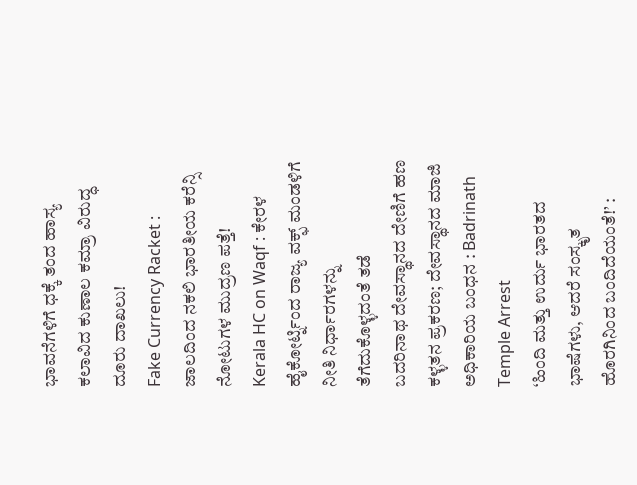ಭಾವನೆಗಳಿಗೆ ಧಕ್ಕೆ ತಂದ ಹಾಸ್ಯ ಕಲಾವಿದ ಕುಣಾಲ ಕಮ್ರಾ ವಿರುದ್ಧ ದೂರು ದಾಖಲು!
Fake Currency Racket : ಜಾಲದಿಂದ ನಕಲಿ ಭಾರತೀಯ ಕರೆನ್ಸಿ ನೋಟುಗಳ ಮುದ್ರಣ ಪತ್ತೆ!
Kerala HC on Waqf : ಕೇರಳ ಹೈಕೋರ್ಟ್ನಿಂದ ರಾಜ್ಯ ವಕ್ಫ್ ಮಂಡಳಿಗೆ ನೀತಿ ನಿರ್ಧಾರಗಳನ್ನು ತೆಗೆದುಕೊಳ್ಳದಂತೆ ತಡೆ
ಬದರಿನಾಥ ದೇವಸ್ಥಾನದ ದೇಣಿಗೆ ಹಣ ಕಳ್ಳತನ ಪ್ರಕರಣ; ದೇವಸ್ಥಾನದ ಮಾಜಿ ಅಧಿಕಾರಿಯ ಬಂಧನ : Badrinath Temple Arrest
‘ಹಿಂದಿ ಮತ್ತು ಉರ್ದು ಭಾರತದ ಭಾಷೆಗಳು, ಆದರೆ ಸಂಸ್ಕೃತ ಹೊರಗಿನಿಂದ ಬಂದಿದೆಯಂತೆ!’ :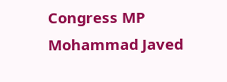Congress MP Mohammad Javed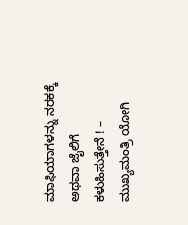ಮಾಫಿಯಾಗಳನ್ನು ನರಕಕ್ಕೆ ಅಥವಾ ಜೈಲಿಗೆ ಕಳುಹಿಸುತ್ತೇನೆ ! – ಮುಖ್ಯಮಂತ್ರಿ ಯೋಗಿ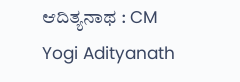ಆದಿತ್ಯನಾಥ : CM Yogi Adityanath